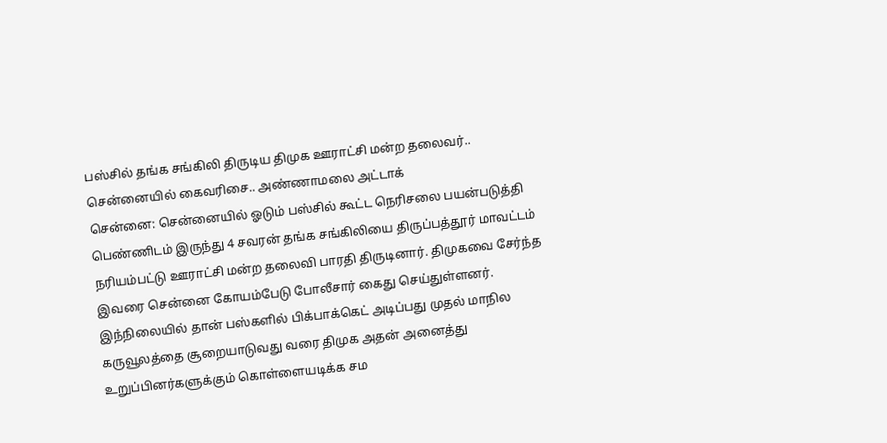பஸ்சில் தங்க சங்கிலி திருடிய திமுக ஊராட்சி மன்ற தலைவர்.. சென்னையில் கைவரிசை.. அண்ணாமலை அட்டாக்
சென்னை: சென்னையில் ஓடும் பஸ்சில் கூட்ட நெரிசலை பயன்படுத்தி பெண்ணிடம் இருந்து 4 சவரன் தங்க சங்கிலியை திருப்பத்தூர் மாவட்டம் நரியம்பட்டு ஊராட்சி மன்ற தலைவி பாரதி திருடினார். திமுகவை சேர்ந்த இவரை சென்னை கோயம்பேடு போலீசார் கைது செய்துள்ளனர். இந்நிலையில் தான் பஸ்களில் பிக்பாக்கெட் அடிப்பது முதல் மாநில கருவூலத்தை சூறையாடுவது வரை திமுக அதன் அனைத்து உறுப்பினர்களுக்கும் கொள்ளையடிக்க சம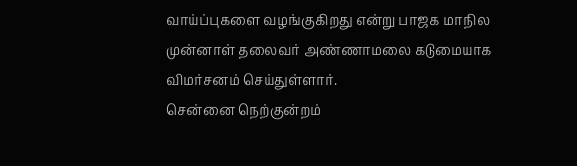வாய்ப்புகளை வழங்குகிறது என்று பாஜக மாநில முன்னாள் தலைவர் அண்ணாமலை கடுமையாக விமர்சனம் செய்துள்ளார்.
சென்னை நெற்குன்றம்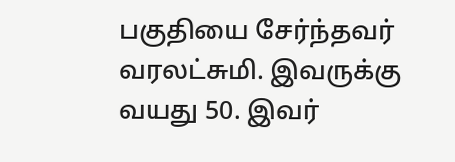பகுதியை சேர்ந்தவர் வரலட்சுமி. இவருக்கு வயது 50. இவர்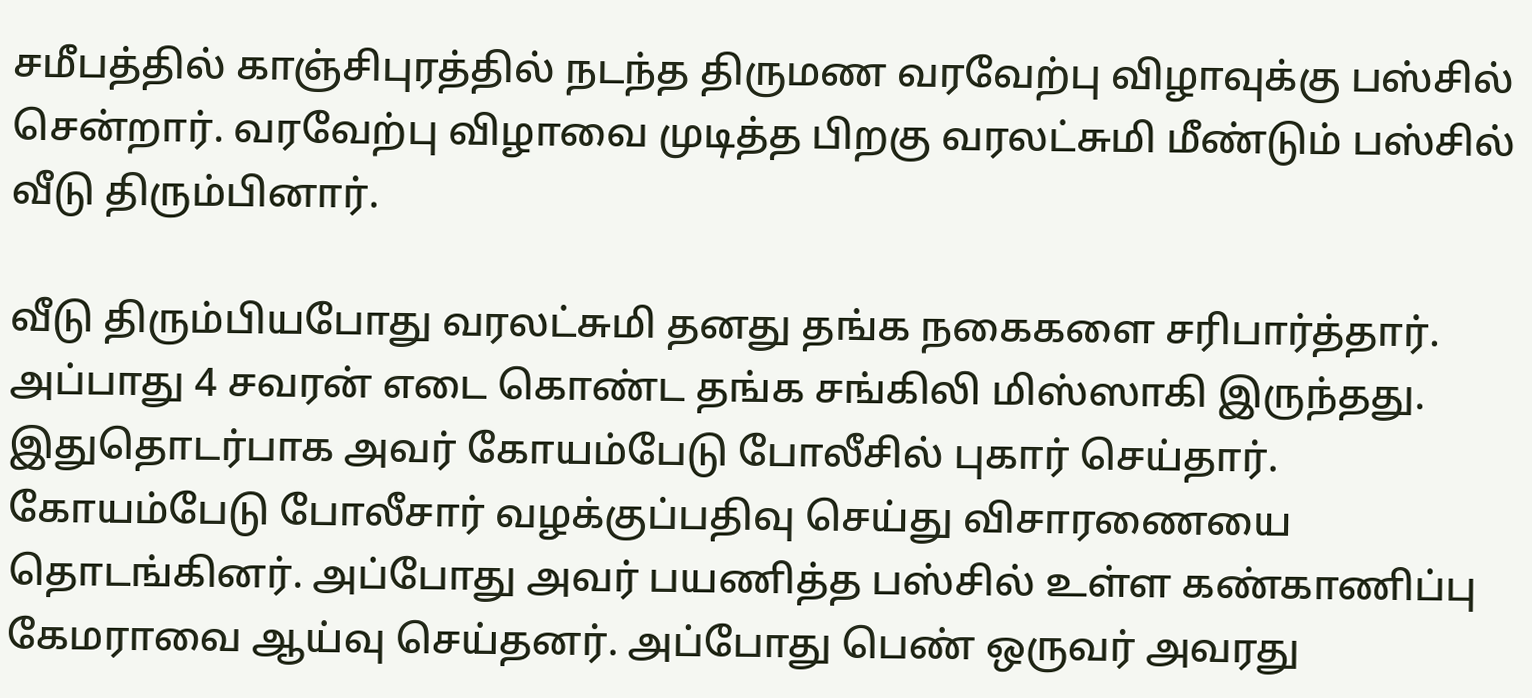சமீபத்தில் காஞ்சிபுரத்தில் நடந்த திருமண வரவேற்பு விழாவுக்கு பஸ்சில் சென்றார். வரவேற்பு விழாவை முடித்த பிறகு வரலட்சுமி மீண்டும் பஸ்சில் வீடு திரும்பினார்.

வீடு திரும்பியபோது வரலட்சுமி தனது தங்க நகைகளை சரிபார்த்தார். அப்பாது 4 சவரன் எடை கொண்ட தங்க சங்கிலி மிஸ்ஸாகி இருந்தது. இதுதொடர்பாக அவர் கோயம்பேடு போலீசில் புகார் செய்தார்.
கோயம்பேடு போலீசார் வழக்குப்பதிவு செய்து விசாரணையை தொடங்கினர். அப்போது அவர் பயணித்த பஸ்சில் உள்ள கண்காணிப்பு கேமராவை ஆய்வு செய்தனர். அப்போது பெண் ஒருவர் அவரது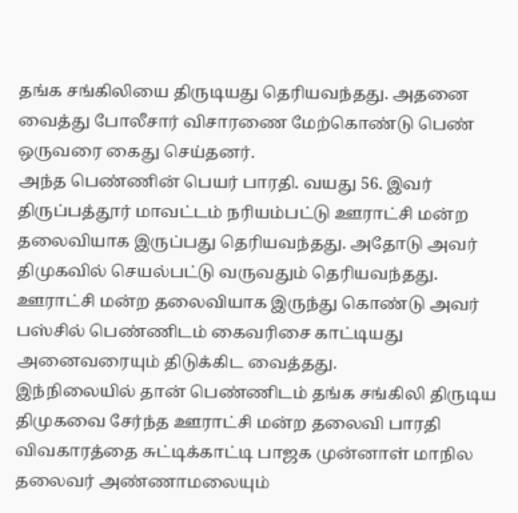தங்க சங்கிலியை திருடியது தெரியவந்தது. அதனை வைத்து போலீசார் விசாரணை மேற்கொண்டு பெண் ஒருவரை கைது செய்தனர்.
அந்த பெண்ணின் பெயர் பாரதி. வயது 56. இவர் திருப்பத்தூர் மாவட்டம் நரியம்பட்டு ஊராட்சி மன்ற தலைவியாக இருப்பது தெரியவந்தது. அதோடு அவர் திமுகவில் செயல்பட்டு வருவதும் தெரியவந்தது. ஊராட்சி மன்ற தலைவியாக இருந்து கொண்டு அவர் பஸ்சில் பெண்ணிடம் கைவரிசை காட்டியது அனைவரையும் திடுக்கிட வைத்தது.
இந்நிலையில் தான் பெண்ணிடம் தங்க சங்கிலி திருடிய திமுகவை சேர்ந்த ஊராட்சி மன்ற தலைவி பாரதி விவகாரத்தை சுட்டிக்காட்டி பாஜக முன்னாள் மாநில தலைவர் அண்ணாமலையும்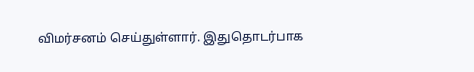விமர்சனம் செய்துள்ளார். இதுதொடர்பாக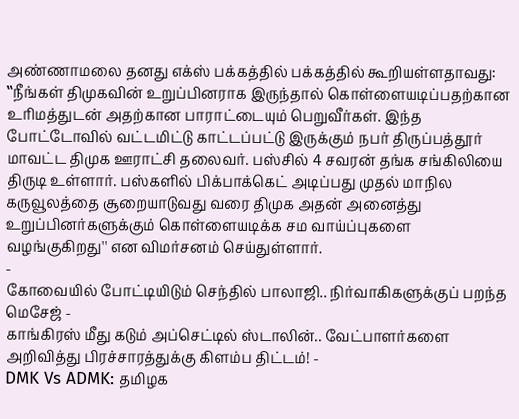அண்ணாமலை தனது எக்ஸ் பக்கத்தில் பக்கத்தில் கூறியள்ளதாவது:
‛‛நீங்கள் திமுகவின் உறுப்பினராக இருந்தால் கொள்ளையடிப்பதற்கான உரிமத்துடன் அதற்கான பாராட்டையும் பெறுவீர்கள். இந்த போட்டோவில் வட்டமிட்டு காட்டப்பட்டு இருக்கும் நபர் திருப்பத்தூர் மாவட்ட திமுக ஊராட்சி தலைவர். பஸ்சில் 4 சவரன் தங்க சங்கிலியை திருடி உள்ளார். பஸ்களில் பிக்பாக்கெட் அடிப்பது முதல் மாநில கருவூலத்தை சூறையாடுவது வரை திமுக அதன் அனைத்து உறுப்பினர்களுக்கும் கொள்ளையடிக்க சம வாய்ப்புகளை வழங்குகிறது'' என விமர்சனம் செய்துள்ளார்.
-
கோவையில் போட்டியிடும் செந்தில் பாலாஜி.. நிர்வாகிகளுக்குப் பறந்த மெசேஜ் -
காங்கிரஸ் மீது கடும் அப்செட்டில் ஸ்டாலின்.. வேட்பாளர்களை அறிவித்து பிரச்சாரத்துக்கு கிளம்ப திட்டம்! -
DMK Vs ADMK: தமிழக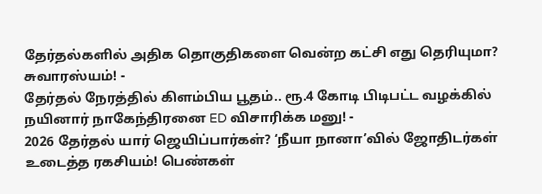தேர்தல்களில் அதிக தொகுதிகளை வென்ற கட்சி எது தெரியுமா? சுவாரஸ்யம்! -
தேர்தல் நேரத்தில் கிளம்பிய பூதம்.. ரூ.4 கோடி பிடிபட்ட வழக்கில் நயினார் நாகேந்திரனை ED விசாரிக்க மனு! -
2026 தேர்தல் யார் ஜெயிப்பார்கள்? ‘நீயா நானா’வில் ஜோதிடர்கள் உடைத்த ரகசியம்! பெண்கள்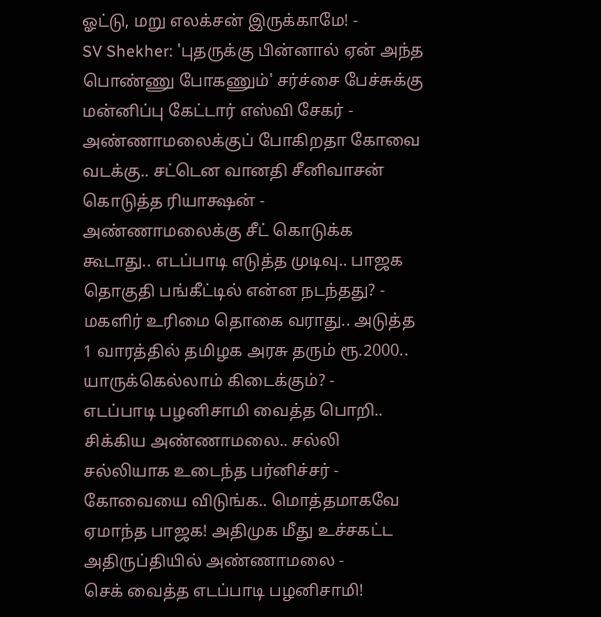ஓட்டு, மறு எலக்சன் இருக்காமே! -
SV Shekher: 'புதருக்கு பின்னால் ஏன் அந்த பொண்ணு போகணும்' சர்ச்சை பேச்சுக்கு மன்னிப்பு கேட்டார் எஸ்வி சேகர் -
அண்ணாமலைக்குப் போகிறதா கோவை வடக்கு.. சட்டென வானதி சீனிவாசன் கொடுத்த ரியாக்ஷன் -
அண்ணாமலைக்கு சீட் கொடுக்க கூடாது.. எடப்பாடி எடுத்த முடிவு.. பாஜக தொகுதி பங்கீட்டில் என்ன நடந்தது? -
மகளிர் உரிமை தொகை வராது.. அடுத்த 1 வாரத்தில் தமிழக அரசு தரும் ரூ.2000.. யாருக்கெல்லாம் கிடைக்கும்? -
எடப்பாடி பழனிசாமி வைத்த பொறி.. சிக்கிய அண்ணாமலை.. சல்லி சல்லியாக உடைந்த பர்னிச்சர் -
கோவையை விடுங்க.. மொத்தமாகவே ஏமாந்த பாஜக! அதிமுக மீது உச்சகட்ட அதிருப்தியில் அண்ணாமலை -
செக் வைத்த எடப்பாடி பழனிசாமி!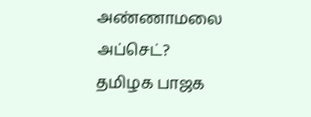அண்ணாமலை அப்செட்? தமிழக பாஜக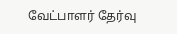வேட்பாளர் தேர்வு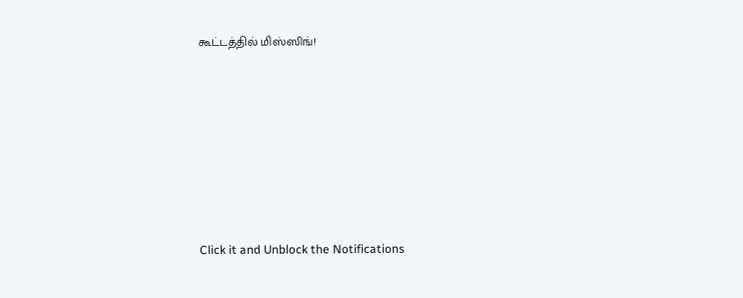கூட்டத்தில் மிஸ்ஸிங்!












Click it and Unblock the Notifications